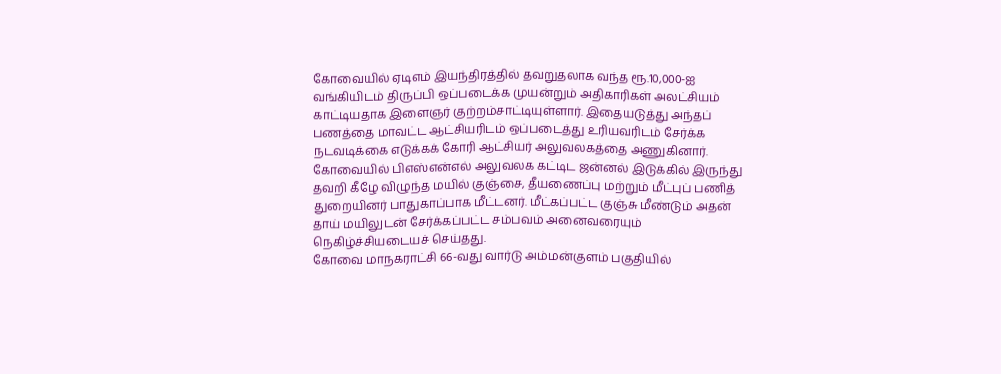கோவையில் ஏடிஎம் இயந்திரத்தில் தவறுதலாக வந்த ரூ.10,000-ஐ வங்கியிடம் திருப்பி ஒப்படைக்க முயன்றும் அதிகாரிகள் அலட்சியம் காட்டியதாக இளைஞர் குற்றம்சாட்டியுள்ளார். இதையடுத்து அந்தப் பணத்தை மாவட்ட ஆட்சியரிடம் ஒப்படைத்து உரியவரிடம் சேர்க்க நடவடிக்கை எடுக்கக் கோரி ஆட்சியர் அலுவலகத்தை அணுகினார்.
கோவையில் பிஎஸ்என்எல் அலுவலக கட்டிட ஜன்னல் இடுக்கில் இருந்து தவறி கீழே விழுந்த மயில் குஞ்சை, தீயணைப்பு மற்றும் மீட்புப் பணித் துறையினர் பாதுகாப்பாக மீட்டனர். மீட்கப்பட்ட குஞ்சு மீண்டும் அதன் தாய் மயிலுடன் சேர்க்கப்பட்ட சம்பவம் அனைவரையும் நெகிழ்ச்சியடையச் செய்தது.
கோவை மாநகராட்சி 66-வது வார்டு அம்மன்குளம் பகுதியில்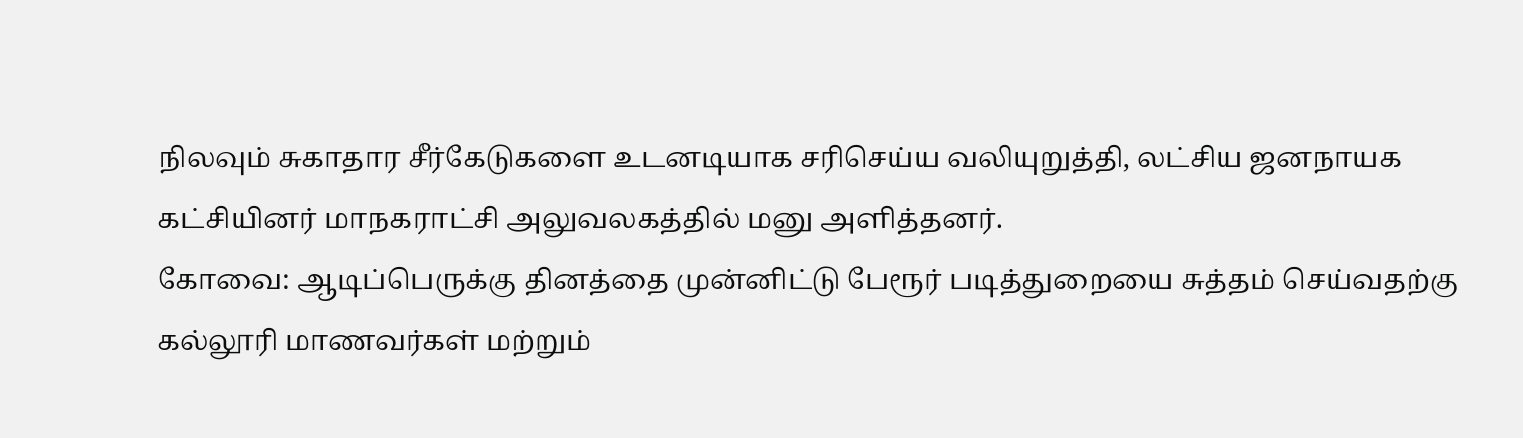நிலவும் சுகாதார சீர்கேடுகளை உடனடியாக சரிசெய்ய வலியுறுத்தி, லட்சிய ஜனநாயக கட்சியினர் மாநகராட்சி அலுவலகத்தில் மனு அளித்தனர்.
கோவை: ஆடிப்பெருக்கு தினத்தை முன்னிட்டு பேரூர் படித்துறையை சுத்தம் செய்வதற்கு கல்லூரி மாணவர்கள் மற்றும்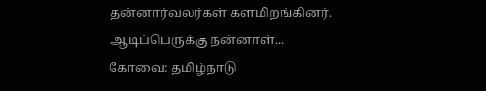தன்னார்வலர்கள் களமிறங்கினர்.
ஆடிப்பெருக்கு நன்னாள்...
கோவை: தமிழ்நாடு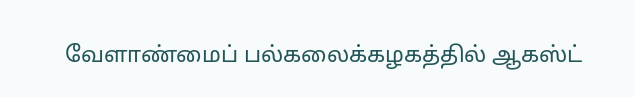வேளாண்மைப் பல்கலைக்கழகத்தில் ஆகஸ்ட்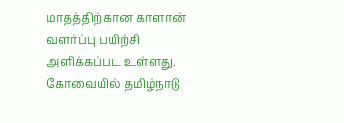மாதத்திற்கான காளான் வளர்ப்பு பயிற்சி அளிக்கப்பட உள்ளது.
கோவையில் தமிழ்நாடு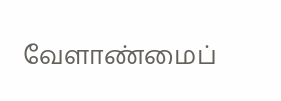வேளாண்மைப்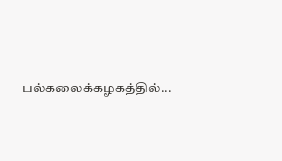பல்கலைக்கழகத்தில்...